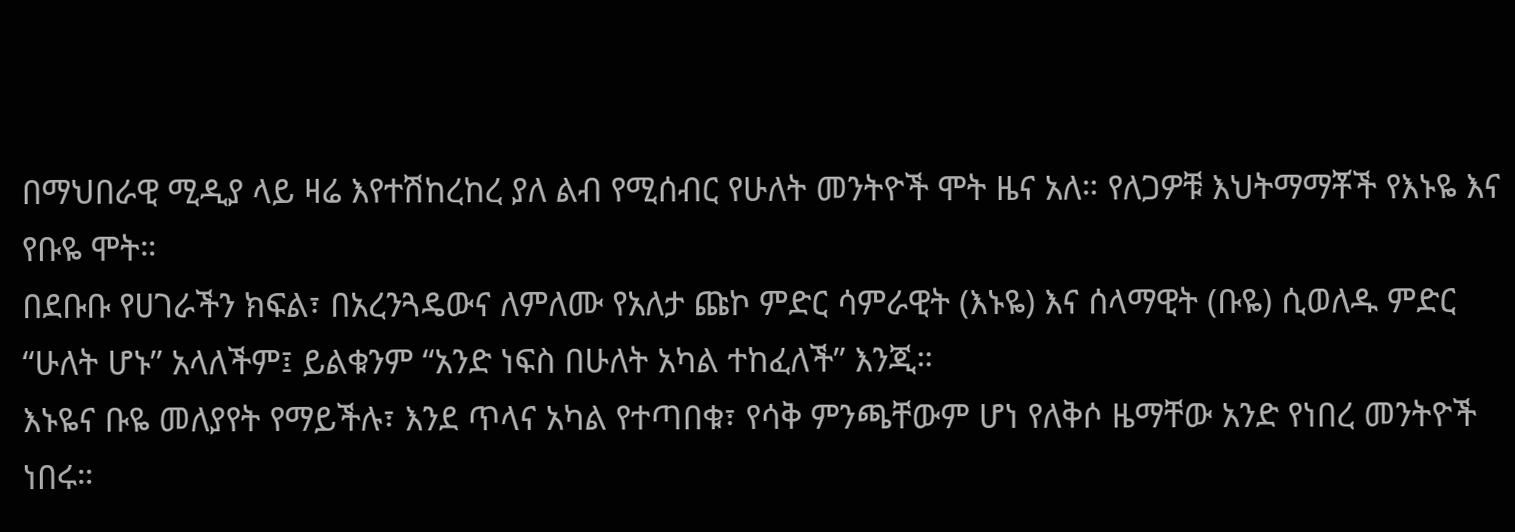በማህበራዊ ሚዲያ ላይ ዛሬ እየተሽከረከረ ያለ ልብ የሚሰብር የሁለት መንትዮች ሞት ዜና አለ። የለጋዎቹ እህትማማቾች የእኑዬ እና የቡዬ ሞት።
በደቡቡ የሀገራችን ክፍል፣ በአረንጓዴውና ለምለሙ የአለታ ጩኮ ምድር ሳምራዊት (እኑዬ) እና ሰላማዊት (ቡዬ) ሲወለዱ ምድር “ሁለት ሆኑ” አላለችም፤ ይልቁንም “አንድ ነፍስ በሁለት አካል ተከፈለች” እንጂ።
እኑዬና ቡዬ መለያየት የማይችሉ፣ እንደ ጥላና አካል የተጣበቁ፣ የሳቅ ምንጫቸውም ሆነ የለቅሶ ዜማቸው አንድ የነበረ መንትዮች ነበሩ።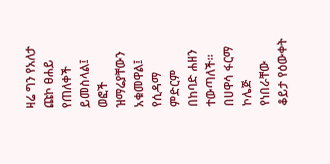ዛሬ ግን የአለታ ጩኮ ፀሐይ የጠለቀች ይመስላል፤ ወፎች ዝማሬያቸውን አቁመዋል፤ የሲዳማ ምድርም በከባድ ሐዘን ተውጣለች።
በሀዋሳ ፋርማ ኮሌጅ የነበራቸው ቆይታ የዕውቀት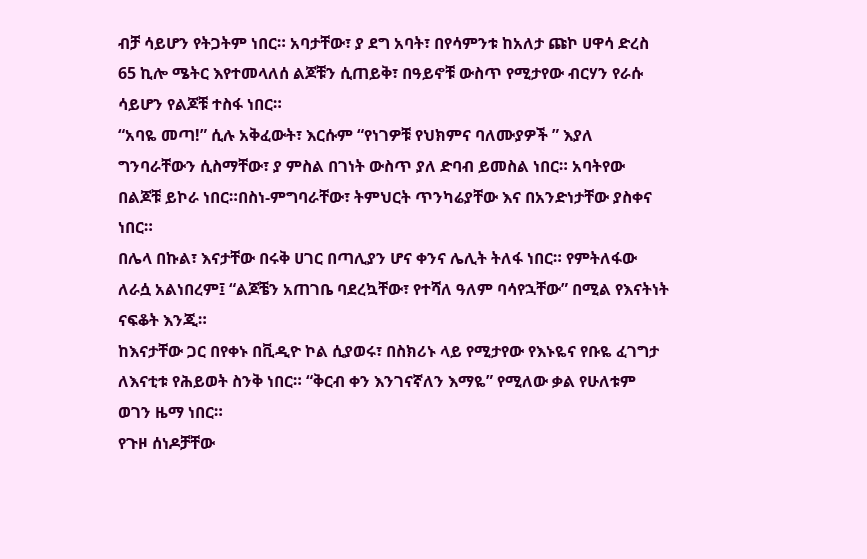ብቻ ሳይሆን የትጋትም ነበር። አባታቸው፣ ያ ደግ አባት፣ በየሳምንቱ ከአለታ ጩኮ ሀዋሳ ድረስ 65 ኪሎ ሜትር እየተመላለሰ ልጆቹን ሲጠይቅ፣ በዓይኖቹ ውስጥ የሚታየው ብርሃን የራሱ ሳይሆን የልጆቹ ተስፋ ነበር።
“አባዬ መጣ!” ሲሉ አቅፈውት፣ እርሱም “የነገዎቹ የህክምና ባለሙያዎች ” እያለ ግንባራቸውን ሲስማቸው፣ ያ ምስል በገነት ውስጥ ያለ ድባብ ይመስል ነበር። አባትየው በልጆቹ ይኮራ ነበር።በስነ-ምግባራቸው፣ ትምህርት ጥንካሬያቸው እና በአንድነታቸው ያስቀና ነበር።
በሌላ በኩል፣ እናታቸው በሩቅ ሀገር በጣሊያን ሆና ቀንና ሌሊት ትለፋ ነበር። የምትለፋው ለራሷ አልነበረም፤ “ልጆቼን አጠገቤ ባደረኳቸው፣ የተሻለ ዓለም ባሳየኋቸው” በሚል የእናትነት ናፍቆት እንጂ።
ከእናታቸው ጋር በየቀኑ በቪዲዮ ኮል ሲያወሩ፣ በስክሪኑ ላይ የሚታየው የእኑዬና የቡዬ ፈገግታ ለእናቲቱ የሕይወት ስንቅ ነበር። “ቅርብ ቀን እንገናኛለን እማዬ” የሚለው ቃል የሁለቱም ወገን ዜማ ነበር።
የጉዞ ሰነዶቻቸው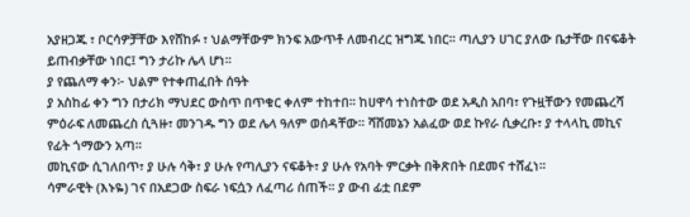አያዘጋጁ ፣ ቦርሳዎቻቸው እየሸከፉ ፣ ህልማቸውም ክንፍ አውጥቶ ለመብረር ዝግጁ ነበር። ጣሊያን ሀገር ያለው ቤታቸው በናፍቆት ይጠብቃቸው ነበር፤ ግን ታሪኩ ሌላ ሆነ።
ያ የጨለማ ቀን፦ ህልም የተቀጠፈበት ሰዓት
ያ አስከፊ ቀን ግን በታሪክ ማህደር ውስጥ በጥቁር ቀለም ተከተበ። ከሀዋሳ ተነስተው ወደ አዲስ አበባ፣ የጉዟቸውን የመጨረሻ ምዕራፍ ለመጨረስ ሲጓዙ፣ መንገዱ ግን ወደ ሌላ ዓለም ወሰዳቸው። ሻሸመኔን አልፈው ወደ ኩየራ ሲቃረቡ፣ ያ ተላላኪ መኪና የፊት ጎማውን አጣ።
መኪናው ሲገለበጥ፣ ያ ሁሉ ሳቅ፣ ያ ሁሉ የጣሊያን ናፍቆት፣ ያ ሁሉ የአባት ምርቃት በቅጽበት በደመና ተሸፈነ።
ሳምራዊት (እኑዬ) ገና በአደጋው ስፍራ ነፍሷን ለፈጣሪ ሰጠች። ያ ውብ ፊቷ በደም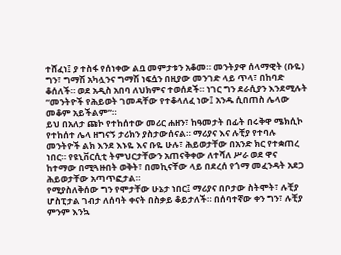ተሸፈነ፤ ያ ተስፋ የሰነቀው ልቧ መምታቱን አቆመ። መንትያዋ ሰላማዊት (ቡዬ) ግን፣ ግማሽ አካሏንና ግማሽ ነፍሷን በዚያው መንገድ ላይ ጥላ፣ በከባድ ቆሰለች። ወደ አዲስ አበባ ለህክምና ተወሰደች። ነገር ግን ደራሲያን እንደሚሉት “መንትዮች የሕይወት ገመዳቸው የተቆላለፈ ነው፤ አንዱ ሲበጠስ ሌላው መቆም አይችልም”።
ይህ በአለታ ጩኮ የተከሰተው መሪር ሐዘን፣ ከዓመታት በፊት በሩቅዋ ሜክሲኮ የተከሰተ ሌላ ዘግናኝ ታሪክን ያስታውሰናል። ማሪያና እና ሉቺያ የተባሉ መንትዮች ልክ እንደ እኑዬ እና ቡዬ ሁሉ፣ ሕይወታቸው በአንድ ክር የተቋጠረ ነበር። የዩኒቨርሲቲ ትምህርታቸውን አጠናቅቀው ለተሻለ ሥራ ወደ ዋና ከተማው በሚጓዙበት ወቅት፣ በመኪናቸው ላይ በደረሰ የጎማ መፈንዳት አደጋ ሕይወታቸው አጣጥፎታል።
የሚያስለቅሰው ግን የሞታቸው ሁኔታ ነበር፤ ማሪያና በቦታው ስትሞት፣ ሉቺያ ሆስፒታል ገብታ ለሰባት ቀናት በስቃይ ቆይታለች። በሰባተኛው ቀን ግን፣ ሉቺያ ምንም እንኳ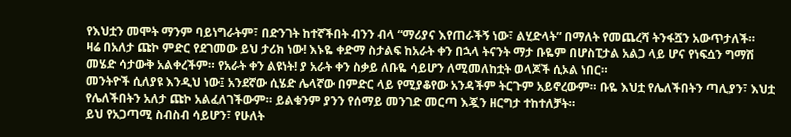የእህቷን መሞት ማንም ባይነግራትም፣ በድንገት ከተኛችበት ብንን ብላ “ማሪያና እየጠራችኝ ነው፣ ልሂድላት” በማለት የመጨረሻ ትንፋሿን አውጥታለች።
ዛሬ በአለታ ጩኮ ምድር የደገመው ይህ ታሪክ ነው! እኑዬ ቀድማ ስታልፍ ከአራት ቀን በኋላ ትናንት ማታ ቡዬም በሆስፒታል አልጋ ላይ ሆና የነፍሷን ግማሽ መሄድ ሳታውቅ አልቀረችም። የአራት ቀን ልዩነት! ያ አራት ቀን ስቃይ ለቡዬ ሳይሆን ለሚመለከቷት ወላጆች ሲኦል ነበር።
መንትዮች ሲለያዩ እንዲህ ነው፤ አንደኛው ሲሄድ ሌላኛው በምድር ላይ የሚያቆየው አንዳችም ትርጉም አይኖረውም። ቡዬ እህቷ የሌለችበትን ጣሊያን፣ እህቷ የሌለችበትን አለታ ጩኮ አልፈለገችውም። ይልቁንም ያንን የሰማይ መንገድ መርጣ እጇን ዘርግታ ተከተለቻት።
ይህ የአጋጣሚ ስብስብ ሳይሆን፣ የሁለት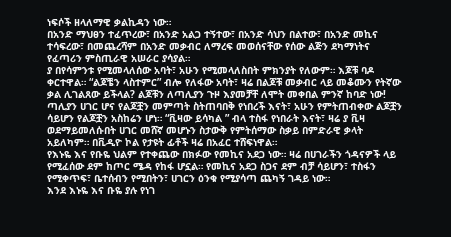ነፍሶች ዘላለማዊ ቃልኪዳን ነው።
በአንድ ማህፀን ተፈጥረው፣ በአንድ አልጋ ተኝተው፣ በአንድ ሳህን በልተው፣ በአንድ መኪና ተሳፍረው፣ በመጨረሻም በአንድ መቃብር ለማረፍ መወሰናቸው የሰው ልጅን ደካማነትና የፈጣሪን ምስጢራዊ አሠራር ያሳያል።
ያ በየሳምንቱ የሚመላለሰው አባት፣ አሁን የሚመላለስበት ምክንያት የለውም። እጆቹ ባዶ ቀርተዋል። “ልጆቼን ላስተምር” ብሎ የለፋው አባት፣ ዛሬ በልጆቹ መቃብር ላይ መቆሙን የትኛው ቃል ሊገልጸው ይችላል? ልጆቹን ለጣሊያን ጉዞ እያመቻቸ ለሞት መቀበል ምንኛ ከባድ ነው!
ጣሊያን ሀገር ሆና የልጆቿን መምጣት ስትጠባበቅ የነበረች እናት፣ አሁን የምትጠብቀው ልጆቿን ሳይሆን የልጆቿን አስከሬን ሆነ። “ቪዛው ይሳካል ” ብላ ተስፋ የነበራት እናት፣ ዛሬ ያ ቪዛ ወደማይመለሱበት ሀገር መሸኛ መሆኑን ስታውቅ የምትሰማው ስቃይ በምድራዊ ቃላት አይለካም። በቪዲዮ ኮል የታዩት ፊቶች ዛሬ በአፈር ተሸፍነዋል።
የእኑዬ እና የቡዬ ህልም የተቀጨው በክፉው የመኪና አደጋ ነው። ዛሬ በሀገራችን ጎዳናዎች ላይ የሚፈሰው ደም ከጦር ሜዳ የከፋ ሆኗል። የመኪና አደጋ ስጋና ደም ብቻ ሳይሆን፣ ተስፋን የሚቀጥፍ፣ ቤተሰብን የሚበትን፣ ሀገርን ዕንቁ የሚያሳጣ ጨካኝ ገዳይ ነው።
እንደ እኑዬ እና ቡዬ ያሉ የነገ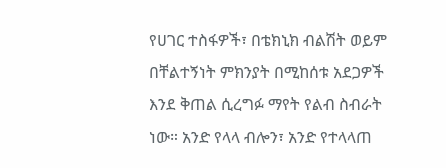የሀገር ተስፋዎች፣ በቴክኒክ ብልሽት ወይም በቸልተኝነት ምክንያት በሚከሰቱ አደጋዎች እንደ ቅጠል ሲረግፉ ማየት የልብ ስብራት ነው። አንድ የላላ ብሎን፣ አንድ የተላላጠ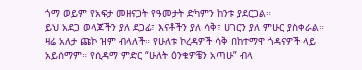ጎማ ወይም የአፍታ መዘናጋት የዓመታት ድካምን ከንቱ ያደርጋል።
ይህ አደጋ ወላጆችን ያለ ደጋፊ፣ እናቶችን ያለ ሳቅ፣ ሀገርን ያለ ምሁር ያስቀራል።
ዛሬ አለታ ጩኮ ዝም ብላለች። የሁለቱ ኮረዳዎች ሳቅ በከተማዋ ጎዳናዎች ላይ አይሰማም። የሲዳማ ምድር “ሁለት ዕንቁዎቼን አጣሁ” ብላ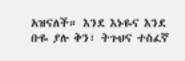አዝናለች። እንደ እኑዬና እንደ ቡዬ ያሉ ቅን፣ ትጉህና ተስፈኛ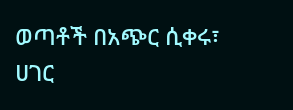ወጣቶች በአጭር ሲቀሩ፣ ሀገር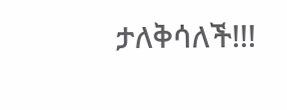ታለቅሳለች!!!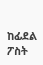ከፊደል ፖስት